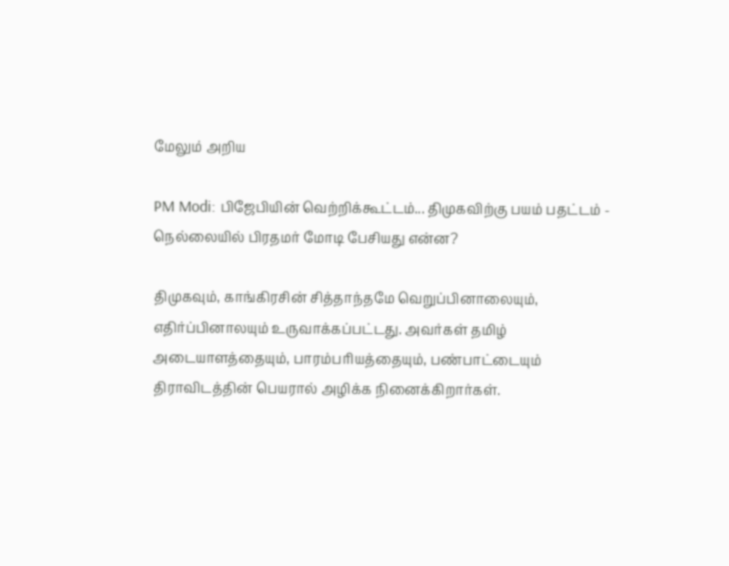மேலும் அறிய

PM Modi: பிஜேபியின் வெற்றிக்கூட்டம்... திமுகவிற்கு பயம் பதட்டம் - நெல்லையில் பிரதமர் மோடி பேசியது என்ன?

திமுகவும், காங்கிரசின் சித்தாந்தமே வெறுப்பினாலையும், எதிர்ப்பினாலயும் உருவாக்கப்பட்டது. அவர்கள் தமிழ் அடையாளத்தையும், பாரம்பரியத்தையும், பண்பாட்டையும் திராவிடத்தின் பெயரால் அழிக்க நினைக்கிறார்கள்.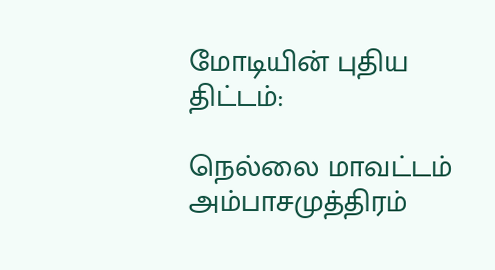மோடியின் புதிய திட்டம்:

நெல்லை மாவட்டம் அம்பாசமுத்திரம்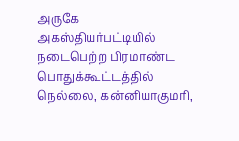அருகே அகஸ்தியர்பட்டியில்  நடைபெற்ற பிரமாண்ட பொதுக்கூட்டத்தில் நெல்லை, கன்னியாகுமரி,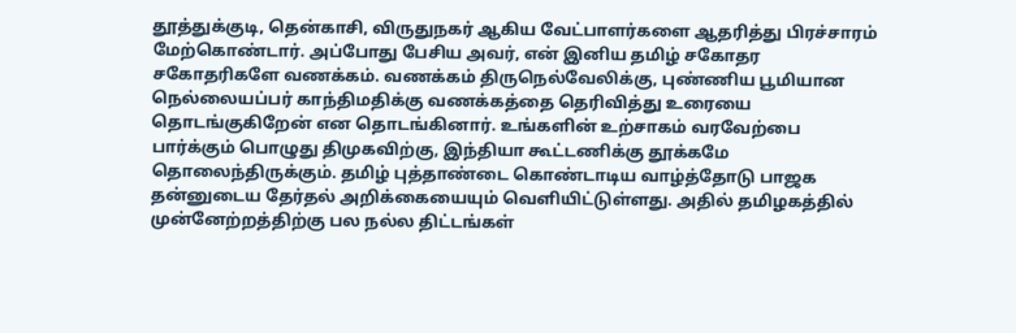தூத்துக்குடி, தென்காசி, விருதுநகர் ஆகிய வேட்பாளர்களை ஆதரித்து பிரச்சாரம் மேற்கொண்டார். அப்போது பேசிய அவர், என் இனிய தமிழ் சகோதர சகோதரிகளே வணக்கம். வணக்கம் திருநெல்வேலிக்கு, புண்ணிய பூமியான நெல்லையப்பர் காந்திமதிக்கு வணக்கத்தை தெரிவித்து உரையை தொடங்குகிறேன் என தொடங்கினார். உங்களின் உற்சாகம் வரவேற்பை பார்க்கும் பொழுது திமுகவிற்கு, இந்தியா கூட்டணிக்கு தூக்கமே தொலைந்திருக்கும். தமிழ் புத்தாண்டை கொண்டாடிய வாழ்த்தோடு பாஜக தன்னுடைய தேர்தல் அறிக்கையையும் வெளியிட்டுள்ளது. அதில் தமிழகத்தில் முன்னேற்றத்திற்கு பல நல்ல திட்டங்கள்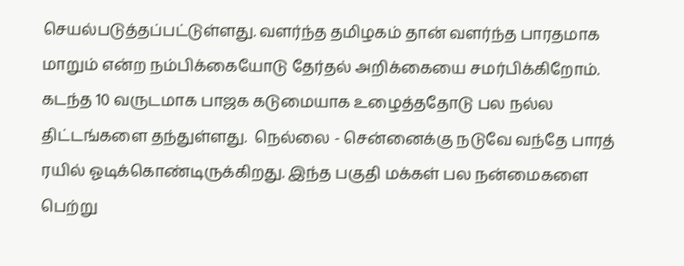செயல்படுத்தப்பட்டுள்ளது. வளர்ந்த தமிழகம் தான் வளர்ந்த பாரதமாக மாறும் என்ற நம்பிக்கையோடு தேர்தல் அறிக்கையை சமர்பிக்கிறோம். கடந்த 10 வருடமாக பாஜக கடுமையாக உழைத்ததோடு பல நல்ல திட்டங்களை தந்துள்ளது.  நெல்லை - சென்னைக்கு நடுவே வந்தே பாரத் ரயில் ஓடிக்கொண்டிருக்கிறது. இந்த பகுதி மக்கள் பல நன்மைகளை பெற்று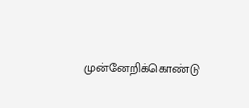முன்னேறிக்கொண்டு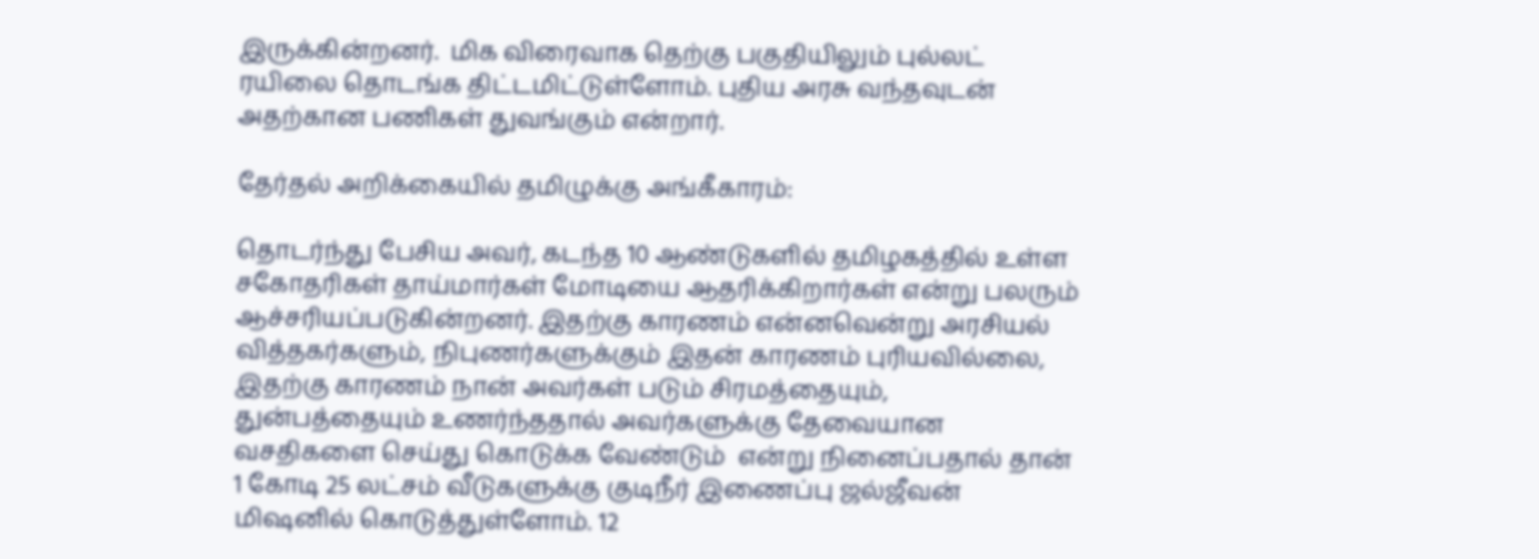இருக்கின்றனர்.  மிக விரைவாக தெற்கு பகுதியிலும் புல்லட் ரயிலை தொடங்க திட்டமிட்டுள்ளோம். புதிய அரசு வந்தவுடன் அதற்கான பணிகள் துவங்கும் என்றார்.

தேர்தல் அறிக்கையில் தமிழுக்கு அங்கீகாரம்:

தொடர்ந்து பேசிய அவர், கடந்த 10 ஆண்டுகளில் தமிழகத்தில் உள்ள சகோதரிகள் தாய்மார்கள் மோடியை ஆதரிக்கிறார்கள் என்று பலரும் ஆச்சரியப்படுகின்றனர். இதற்கு காரணம் என்னவென்று அரசியல் வித்தகர்களும், நிபுணர்களுக்கும் இதன் காரணம் புரியவில்லை, இதற்கு காரணம் நான் அவர்கள் படும் சிரமத்தையும், துன்பத்தையும் உணர்ந்ததால் அவர்களுக்கு தேவையான வசதிகளை செய்து கொடுக்க வேண்டும்  என்று நினைப்பதால் தான் 1 கோடி 25 லட்சம் வீடுகளுக்கு குடிநீர் இணைப்பு ஜல்ஜீவன்  மிஷனில் கொடுத்துள்ளோம். 12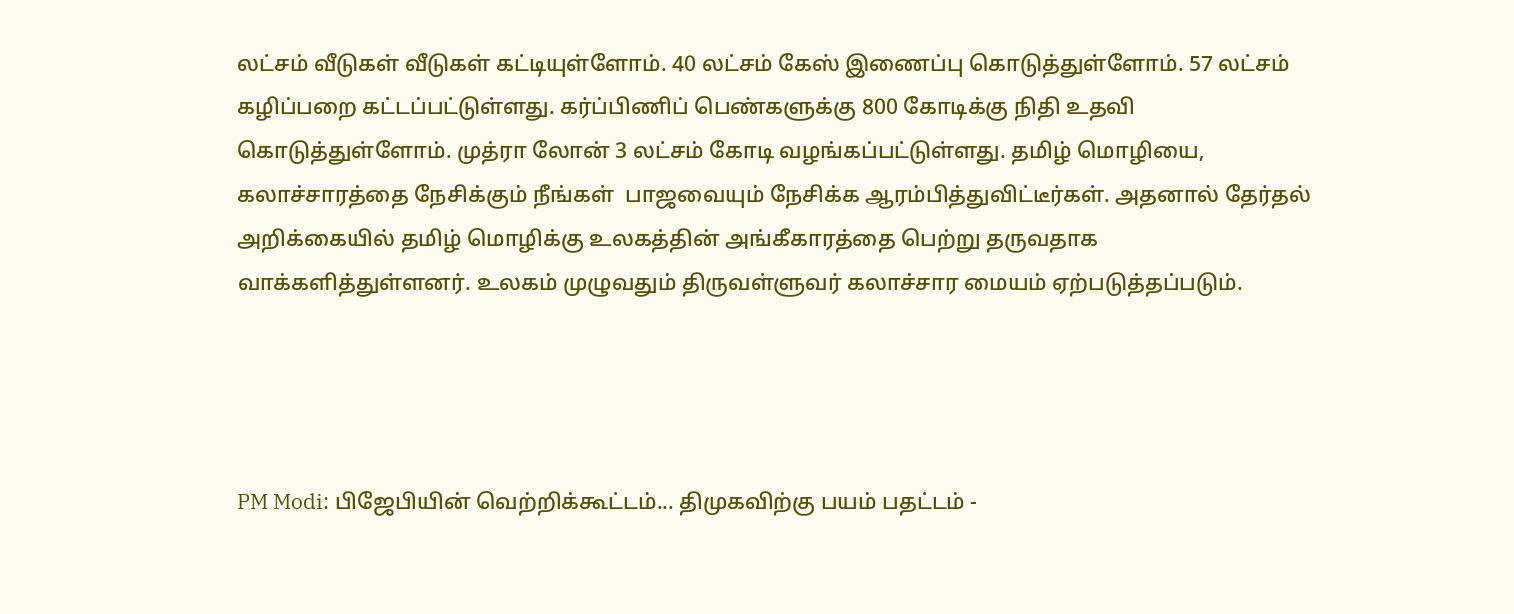லட்சம் வீடுகள் வீடுகள் கட்டியுள்ளோம். 40 லட்சம் கேஸ் இணைப்பு கொடுத்துள்ளோம். 57 லட்சம் கழிப்பறை கட்டப்பட்டுள்ளது. கர்ப்பிணிப் பெண்களுக்கு 800 கோடிக்கு நிதி உதவி கொடுத்துள்ளோம். முத்ரா லோன் 3 லட்சம் கோடி வழங்கப்பட்டுள்ளது. தமிழ் மொழியை, கலாச்சாரத்தை நேசிக்கும் நீங்கள்  பாஜவையும் நேசிக்க ஆரம்பித்துவிட்டீர்கள். அதனால் தேர்தல் அறிக்கையில் தமிழ் மொழிக்கு உலகத்தின் அங்கீகாரத்தை பெற்று தருவதாக வாக்களித்துள்ளனர். உலகம் முழுவதும் திருவள்ளுவர் கலாச்சார மையம் ஏற்படுத்தப்படும்.




PM Modi: பிஜேபியின் வெற்றிக்கூட்டம்... திமுகவிற்கு பயம் பதட்டம் -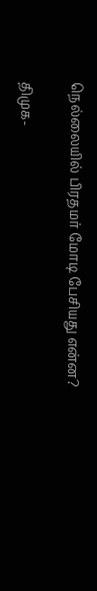நெல்லையில் பிரதமர் மோடி பேசியது என்ன?

திமுக-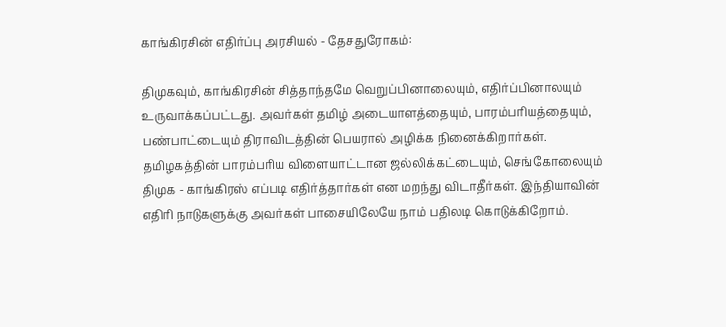காங்கிரசின் எதிர்ப்பு அரசியல் - தேசதுரோகம்:

திமுகவும், காங்கிரசின் சித்தாந்தமே வெறுப்பினாலையும், எதிர்ப்பினாலயும் உருவாக்கப்பட்டது. அவர்கள் தமிழ் அடையாளத்தையும், பாரம்பரியத்தையும், பண்பாட்டையும் திராவிடத்தின் பெயரால் அழிக்க நினைக்கிறார்கள். தமிழகத்தின் பாரம்பரிய விளையாட்டான ஜல்லிக்கட்டையும், செங்கோலையும் திமுக - காங்கிரஸ் எப்படி எதிர்த்தார்கள் என மறந்து விடாதீர்கள். இந்தியாவின் எதிரி நாடுகளுக்கு அவர்கள் பாசையிலேயே நாம் பதிலடி கொடுக்கிறோம்.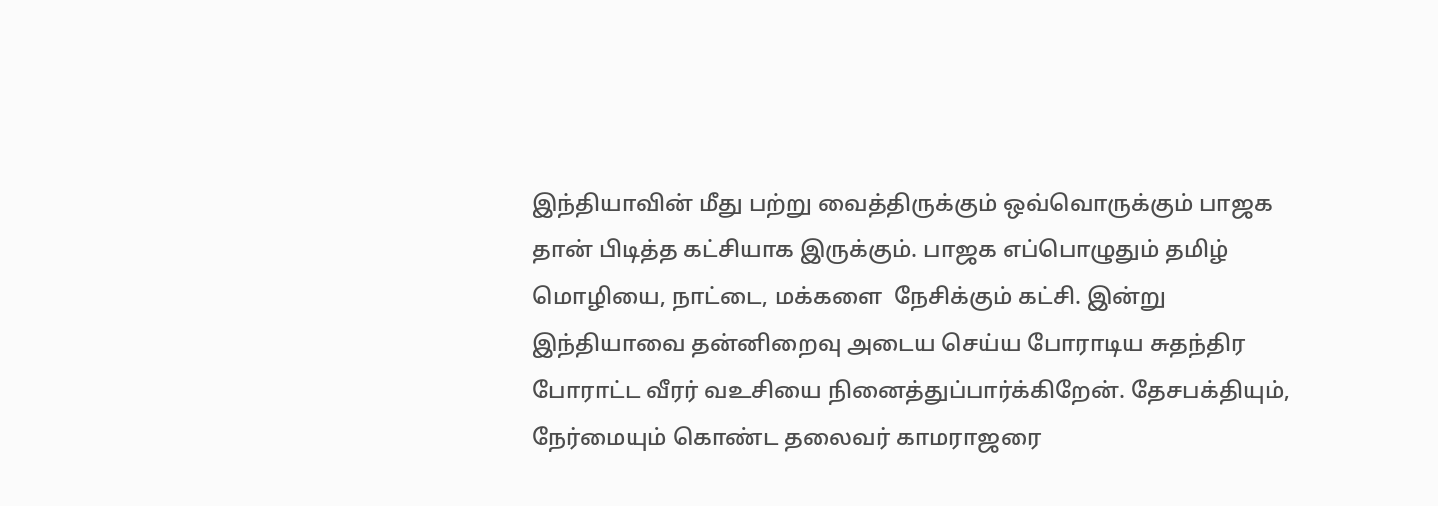இந்தியாவின் மீது பற்று வைத்திருக்கும் ஒவ்வொருக்கும் பாஜக தான் பிடித்த கட்சியாக இருக்கும். பாஜக எப்பொழுதும் தமிழ் மொழியை, நாட்டை, மக்களை  நேசிக்கும் கட்சி. இன்று இந்தியாவை தன்னிறைவு அடைய செய்ய போராடிய சுதந்திர போராட்ட வீரர் வஉசியை நினைத்துப்பார்க்கிறேன். தேசபக்தியும், நேர்மையும் கொண்ட தலைவர் காமராஜரை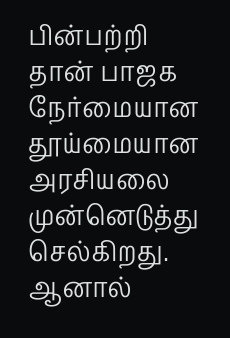பின்பற்றி தான் பாஜக நேர்மையான தூய்மையான அரசியலை முன்னெடுத்து செல்கிறது. ஆனால்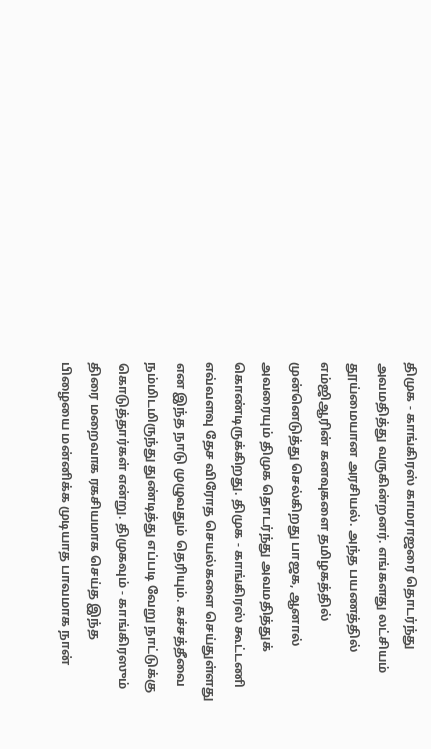திமுக - காங்கிரஸ் காமராஜரை தொடர்ந்து அவமதித்து வருகின்றனர். எங்களது லட்சியம் தூய்மையான அரசியல். அந்த பயணத்தில் எம்ஜிஆரின் கனவுகளை தமிழகத்தில் முன்னெடுத்து செல்கிறது பாஜக, ஆனால் அவரையும் திமுக தொடர்ந்து அவமதித்துக் கொண்டிருக்கிறது. திமுக - காங்கிரஸ் கூட்டணி எவ்வளவு தேச விரோத செயல்களை செய்துள்ளது என இந்த நாடு முழுவதும் தெரியும். கச்சத்தீவை நம்மிடமிருந்து துண்டித்து எப்படி வேறு நாட்டுக்கு கொடுத்தார்கள் என்று. திமுகவும் - காங்கிரஸும் திரை மறைவாக ரகசியமாக செய்த இந்த பிழையை மன்னிக்க முடியாத பாவமாக நான்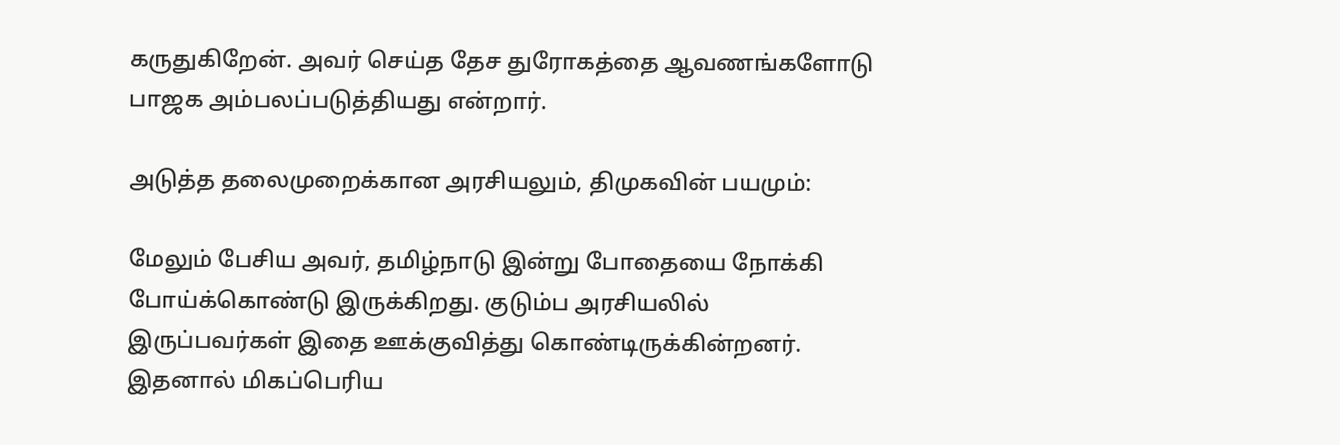கருதுகிறேன். அவர் செய்த தேச துரோகத்தை ஆவணங்களோடு பாஜக அம்பலப்படுத்தியது என்றார்.

அடுத்த தலைமுறைக்கான அரசியலும், திமுகவின் பயமும்:

மேலும் பேசிய அவர், தமிழ்நாடு இன்று போதையை நோக்கி போய்க்கொண்டு இருக்கிறது. குடும்ப அரசியலில் இருப்பவர்கள் இதை ஊக்குவித்து கொண்டிருக்கின்றனர். இதனால் மிகப்பெரிய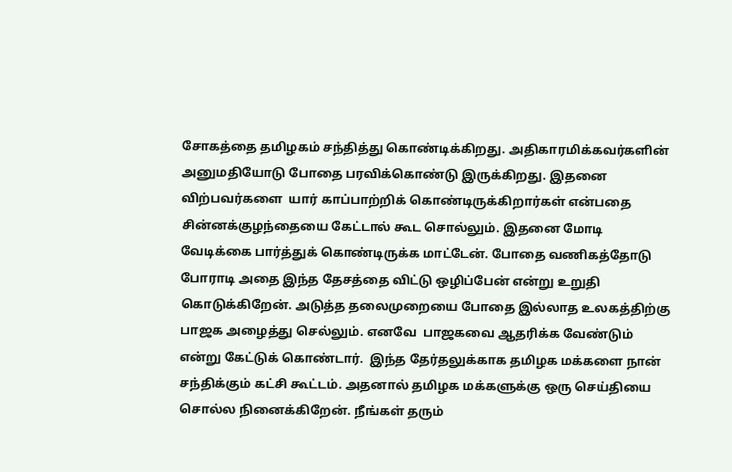சோகத்தை தமிழகம் சந்தித்து கொண்டிக்கிறது. அதிகாரமிக்கவர்களின் அனுமதியோடு போதை பரவிக்கொண்டு இருக்கிறது. இதனை விற்பவர்களை  யார் காப்பாற்றிக் கொண்டிருக்கிறார்கள் என்பதை சின்னக்குழந்தையை கேட்டால் கூட சொல்லும். இதனை மோடி வேடிக்கை பார்த்துக் கொண்டிருக்க மாட்டேன். போதை வணிகத்தோடு  போராடி அதை இந்த தேசத்தை விட்டு ஒழிப்பேன் என்று உறுதி கொடுக்கிறேன். அடுத்த தலைமுறையை போதை இல்லாத உலகத்திற்கு பாஜக அழைத்து செல்லும். எனவே  பாஜகவை ஆதரிக்க வேண்டும் என்று கேட்டுக் கொண்டார்.  இந்த தேர்தலுக்காக தமிழக மக்களை நான் சந்திக்கும் கட்சி கூட்டம். அதனால் தமிழக மக்களுக்கு ஒரு செய்தியை சொல்ல நினைக்கிறேன். நீங்கள் தரும்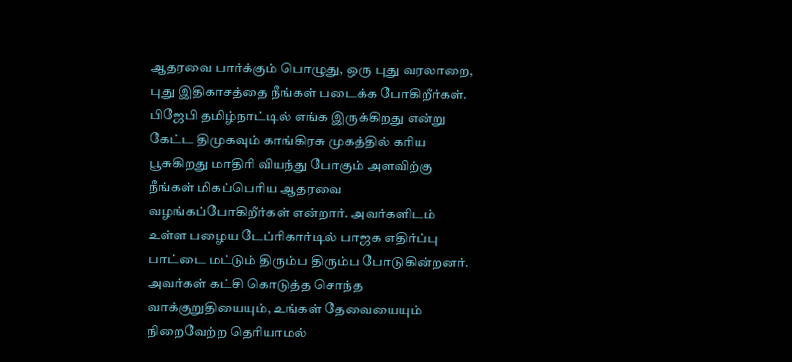ஆதரவை பார்க்கும் பொழுது, ஒரு புது வரலாறை, புது இதிகாசத்தை நீங்கள் படைக்க போகிறீர்கள். பிஜேபி தமிழ்நாட்டில் எங்க இருக்கிறது என்று கேட்ட திமுகவும் காங்கிரசு முகத்தில் கரிய பூசுகிறது மாதிரி வியந்து போகும் அளவிற்கு நீங்கள் மிகப்பெரிய ஆதரவை வழங்கப்போகிறீர்கள் என்றார். அவர்களிடம் உள்ள பழைய டேப்ரிகார்டில் பாஜக எதிர்ப்பு பாட்டை மட்டும் திரும்ப திரும்ப போடுகின்றனர். அவர்கள் கட்சி கொடுத்த சொந்த வாக்குறுதியையும், உங்கள் தேவையையும் நிறைவேற்ற தெரியாமல்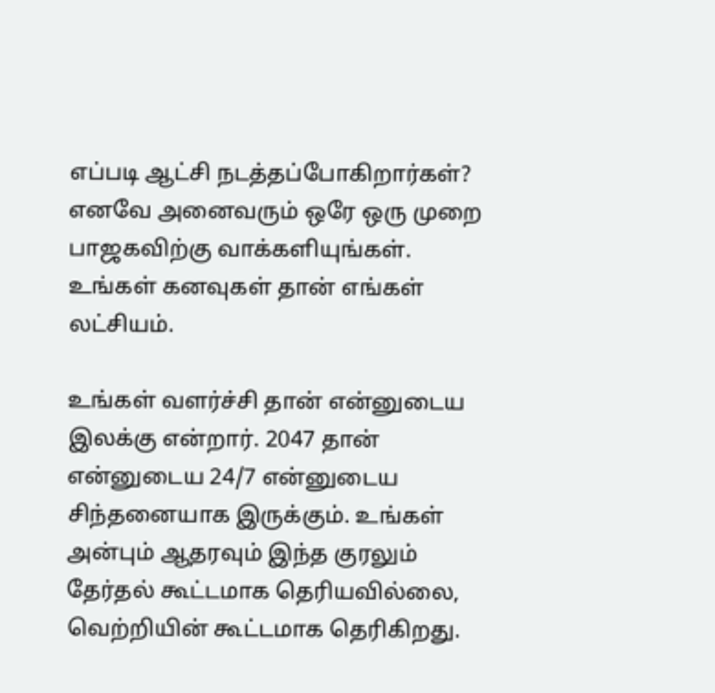எப்படி ஆட்சி நடத்தப்போகிறார்கள்? எனவே அனைவரும் ஒரே ஒரு முறை பாஜகவிற்கு வாக்களியுங்கள். உங்கள் கனவுகள் தான் எங்கள் லட்சியம்.

உங்கள் வளர்ச்சி தான் என்னுடைய இலக்கு என்றார். 2047 தான் என்னுடைய 24/7 என்னுடைய சிந்தனையாக இருக்கும். உங்கள் அன்பும் ஆதரவும் இந்த குரலும் தேர்தல் கூட்டமாக தெரியவில்லை, வெற்றியின் கூட்டமாக தெரிகிறது.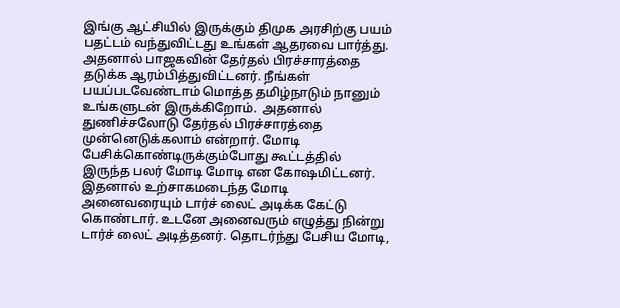இங்கு ஆட்சியில் இருக்கும் திமுக அரசிற்கு பயம் பதட்டம் வந்துவிட்டது உங்கள் ஆதரவை பார்த்து.  அதனால் பாஜகவின் தேர்தல் பிரச்சாரத்தை தடுக்க ஆரம்பித்துவிட்டனர். நீங்கள் பயப்படவேண்டாம் மொத்த தமிழ்நாடும் நானும் உங்களுடன் இருக்கிறோம்.  அதனால் துணிச்சலோடு தேர்தல் பிரச்சாரத்தை முன்னெடுக்கலாம் என்றார். மோடி பேசிக்கொண்டிருக்கும்போது கூட்டத்தில் இருந்த பலர் மோடி மோடி என கோஷமிட்டனர். இதனால் உற்சாகமடைந்த மோடி அனைவரையும் டார்ச் லைட் அடிக்க கேட்டு கொண்டார். உடனே அனைவரும் எழுத்து நின்று டார்ச் லைட் அடித்தனர். தொடர்ந்து பேசிய மோடி,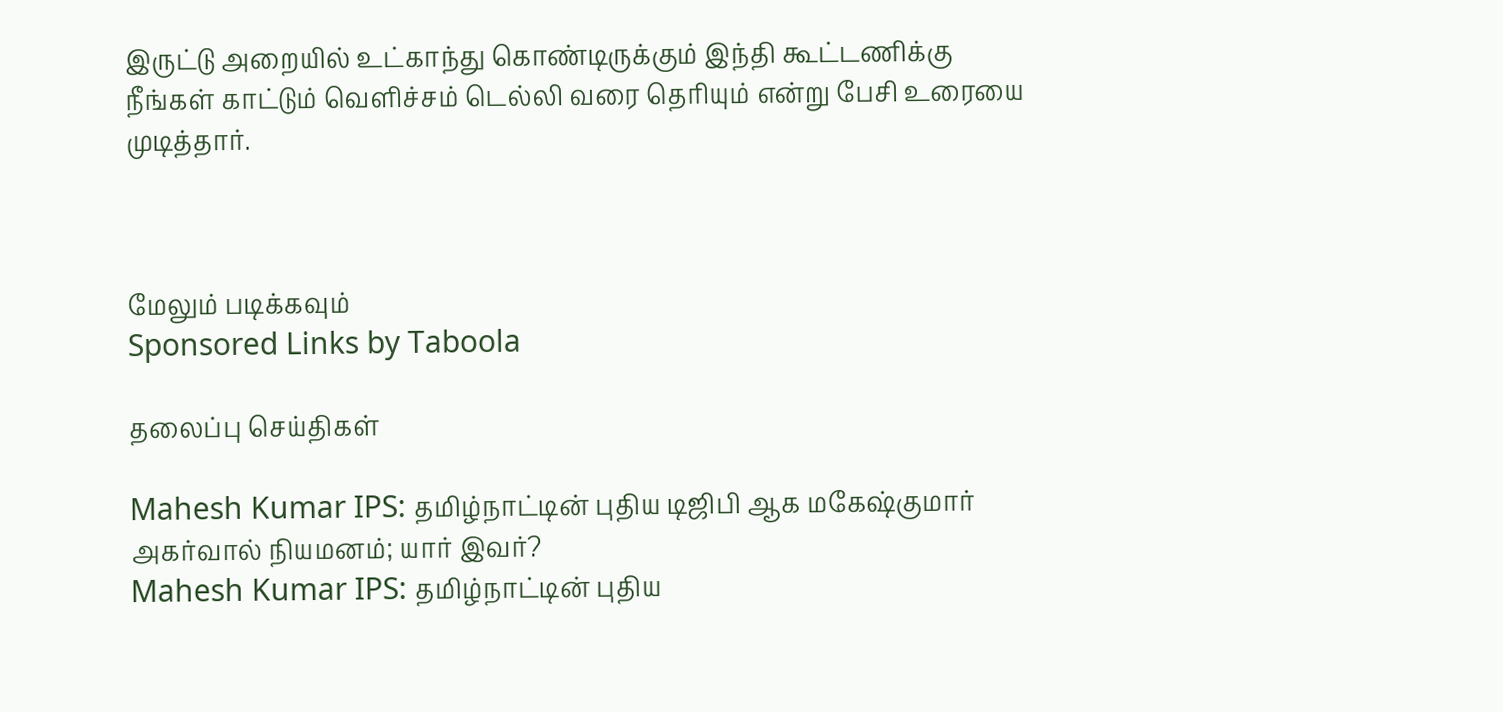இருட்டு அறையில் உட்காந்து கொண்டிருக்கும் இந்தி கூட்டணிக்கு நீங்கள் காட்டும் வெளிச்சம் டெல்லி வரை தெரியும் என்று பேசி உரையை முடித்தார்.



மேலும் படிக்கவும்
Sponsored Links by Taboola

தலைப்பு செய்திகள்

Mahesh Kumar IPS: தமிழ்நாட்டின் புதிய டிஜிபி ஆக மகேஷ்குமார் அகர்வால் நியமனம்; யார் இவர்?
Mahesh Kumar IPS: தமிழ்நாட்டின் புதிய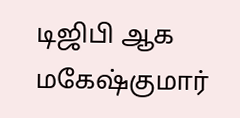டிஜிபி ஆக மகேஷ்குமார்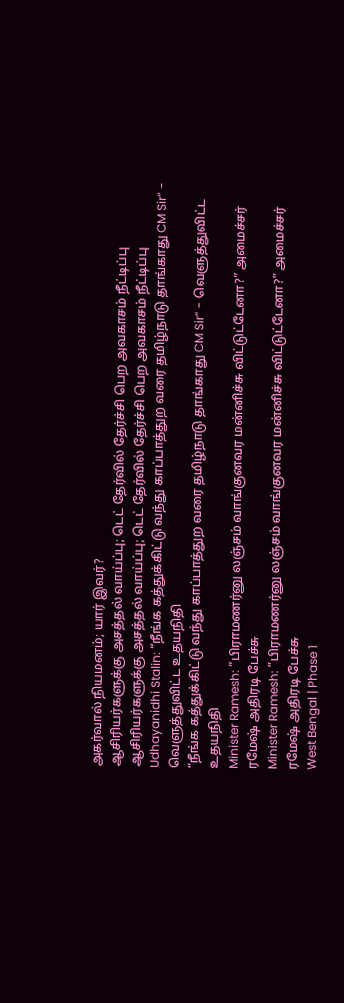அகர்வால் நியமனம்; யார் இவர்?
ஆசிரியர்களுக்கு அசத்தல் வாய்ப்பு; டெட் தேர்வில் தேர்ச்சி பெற அவகாசம் நீட்டிப்பு
ஆசிரியர்களுக்கு அசத்தல் வாய்ப்பு; டெட் தேர்வில் தேர்ச்சி பெற அவகாசம் நீட்டிப்பு
Udhayanidhi Stalin: “நீங்க கத்துக்கிட்டு வந்து காப்பாத்துற வரை தமிழ்நாடு தாங்காது CM Sir“ - வெளுத்துவிட்ட உதயநிதி
“நீங்க கத்துக்கிட்டு வந்து காப்பாத்துற வரை தமிழ்நாடு தாங்காது CM Sir“ - வெளுத்துவிட்ட உதயநிதி
Minister Ramesh: ”பிராமணர்னு லஞ்சம் வாங்குனவர மன்னிச்சு விட்டுட்டேனா?” அமைச்சர் ரமேஷ் அதிரடி பேச்சு
Minister Ramesh: ”பிராமணர்னு லஞ்சம் வாங்குனவர மன்னிச்சு விட்டுட்டேனா?” அமைச்சர் ரமேஷ் அதிரடி பேச்சு
West Bengal | Phase 1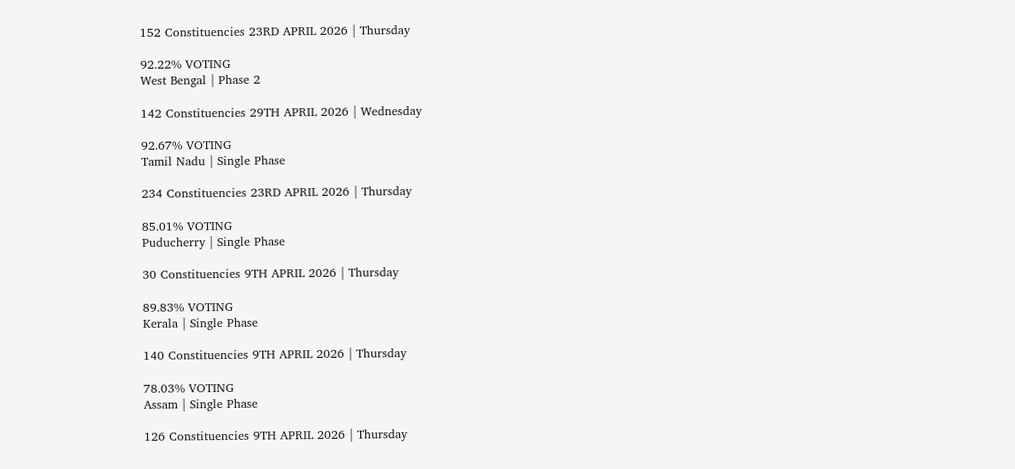152 Constituencies 23RD APRIL 2026 | Thursday

92.22% VOTING
West Bengal | Phase 2

142 Constituencies 29TH APRIL 2026 | Wednesday

92.67% VOTING
Tamil Nadu | Single Phase

234 Constituencies 23RD APRIL 2026 | Thursday

85.01% VOTING
Puducherry | Single Phase

30 Constituencies 9TH APRIL 2026 | Thursday

89.83% VOTING
Kerala | Single Phase

140 Constituencies 9TH APRIL 2026 | Thursday

78.03% VOTING
Assam | Single Phase

126 Constituencies 9TH APRIL 2026 | Thursday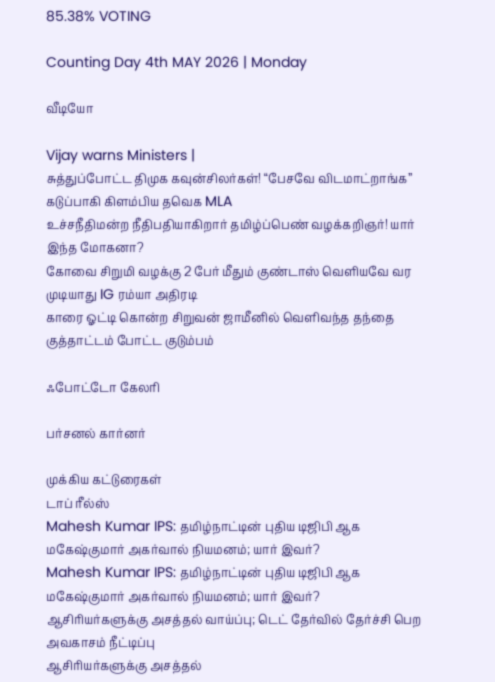85.38% VOTING

Counting Day 4th MAY 2026 | Monday

வீடியோ

Vijay warns Ministers |
சுத்துப்போட்ட திமுக கவுன்சிலர்கள்! “பேசவே விடமாட்றாங்க” கடுப்பாகி கிளம்பிய தவெக MLA
உச்சநீதிமன்ற நீதிபதியாகிறார் தமிழ்ப்பெண் வழக்கறிஞர்! யார் இந்த மோகனா?
கோவை சிறுமி வழக்கு 2 பேர் மீதும் குண்டாஸ் வெளியவே வர முடியாது IG ரம்யா அதிரடி
காரை ஓட்டி கொன்ற சிறுவன் ஜாமீனில் வெளிவந்த தந்தை குத்தாட்டம் போட்ட குடும்பம்

ஃபோட்டோ கேலரி

பர்சனல் கார்னர்

முக்கிய கட்டுரைகள்
டாப் ரீல்ஸ்
Mahesh Kumar IPS: தமிழ்நாட்டின் புதிய டிஜிபி ஆக மகேஷ்குமார் அகர்வால் நியமனம்; யார் இவர்?
Mahesh Kumar IPS: தமிழ்நாட்டின் புதிய டிஜிபி ஆக மகேஷ்குமார் அகர்வால் நியமனம்; யார் இவர்?
ஆசிரியர்களுக்கு அசத்தல் வாய்ப்பு; டெட் தேர்வில் தேர்ச்சி பெற அவகாசம் நீட்டிப்பு
ஆசிரியர்களுக்கு அசத்தல்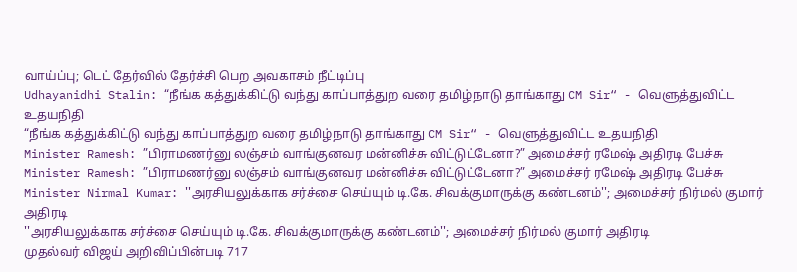வாய்ப்பு; டெட் தேர்வில் தேர்ச்சி பெற அவகாசம் நீட்டிப்பு
Udhayanidhi Stalin: “நீங்க கத்துக்கிட்டு வந்து காப்பாத்துற வரை தமிழ்நாடு தாங்காது CM Sir“ - வெளுத்துவிட்ட உதயநிதி
“நீங்க கத்துக்கிட்டு வந்து காப்பாத்துற வரை தமிழ்நாடு தாங்காது CM Sir“ - வெளுத்துவிட்ட உதயநிதி
Minister Ramesh: ”பிராமணர்னு லஞ்சம் வாங்குனவர மன்னிச்சு விட்டுட்டேனா?” அமைச்சர் ரமேஷ் அதிரடி பேச்சு
Minister Ramesh: ”பிராமணர்னு லஞ்சம் வாங்குனவர மன்னிச்சு விட்டுட்டேனா?” அமைச்சர் ரமேஷ் அதிரடி பேச்சு
Minister Nirmal Kumar: ''அரசியலுக்காக சர்ச்சை செய்யும் டி.கே. சிவக்குமாருக்கு கண்டனம்''; அமைச்சர் நிர்மல் குமார் அதிரடி
''அரசியலுக்காக சர்ச்சை செய்யும் டி.கே. சிவக்குமாருக்கு கண்டனம்''; அமைச்சர் நிர்மல் குமார் அதிரடி
முதல்வர் விஜய் அறிவிப்பின்படி 717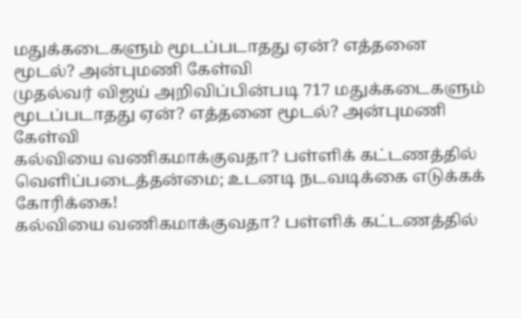மதுக்கடைகளும் மூடப்படாதது ஏன்? எத்தனை மூடல்? அன்புமணி கேள்வி
முதல்வர் விஜய் அறிவிப்பின்படி 717 மதுக்கடைகளும் மூடப்படாதது ஏன்? எத்தனை மூடல்? அன்புமணி கேள்வி
கல்வியை வணிகமாக்குவதா? பள்ளிக் கட்டணத்தில் வெளிப்படைத்தன்மை; உடனடி நடவடிக்கை எடுக்கக் கோரிக்கை!
கல்வியை வணிகமாக்குவதா? பள்ளிக் கட்டணத்தில்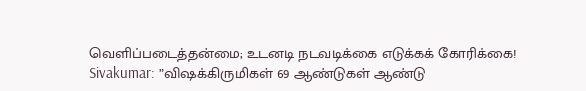வெளிப்படைத்தன்மை; உடனடி நடவடிக்கை எடுக்கக் கோரிக்கை!
Sivakumar: ”விஷக்கிருமிகள் 69 ஆண்டுகள் ஆண்டு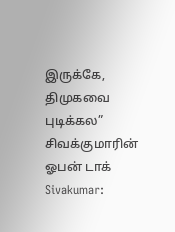இருக்கே, திமுகவை புடிக்கல” சிவக்குமாரின் ஓபன் டாக்
Sivakumar: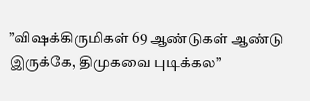”விஷக்கிருமிகள் 69 ஆண்டுகள் ஆண்டு இருக்கே, திமுகவை புடிக்கல”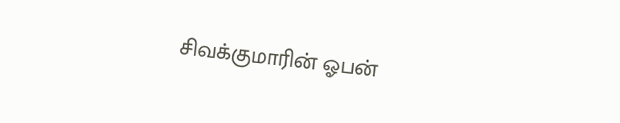சிவக்குமாரின் ஓபன்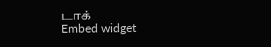டாக்
Embed widget